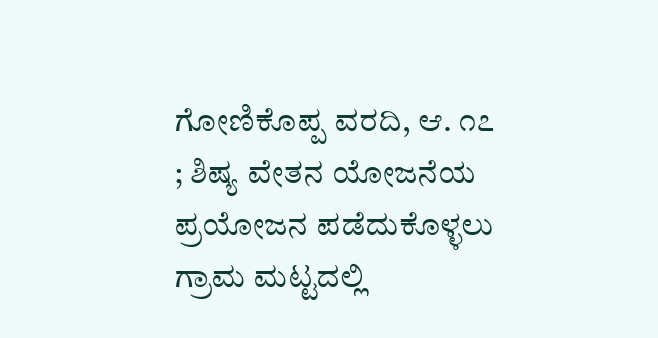ಗೋಣಿಕೊಪ್ಪ ವರದಿ, ಆ. ೧೭ ; ಶಿಷ್ಯ ವೇತನ ಯೋಜನೆಯ ಪ್ರಯೋಜನ ಪಡೆದುಕೊಳ್ಳಲು ಗ್ರಾಮ ಮಟ್ಟದಲ್ಲಿ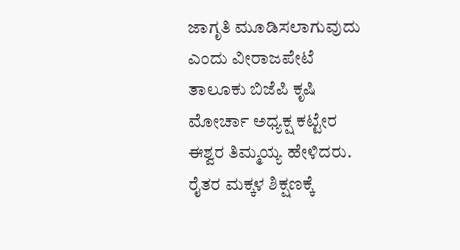ಜಾಗೃತಿ ಮೂಡಿಸಲಾಗುವುದು ಎಂದು ವೀರಾಜಪೇಟೆ ತಾಲೂಕು ಬಿಜೆಪಿ ಕೃಷಿ ಮೋರ್ಚಾ ಅಧ್ಯಕ್ಷ ಕಟ್ಟೇರ ಈಶ್ವರ ತಿಮ್ಮಯ್ಯ ಹೇಳಿದರು. ರೈತರ ಮಕ್ಕಳ ಶಿಕ್ಷಣಕ್ಕೆ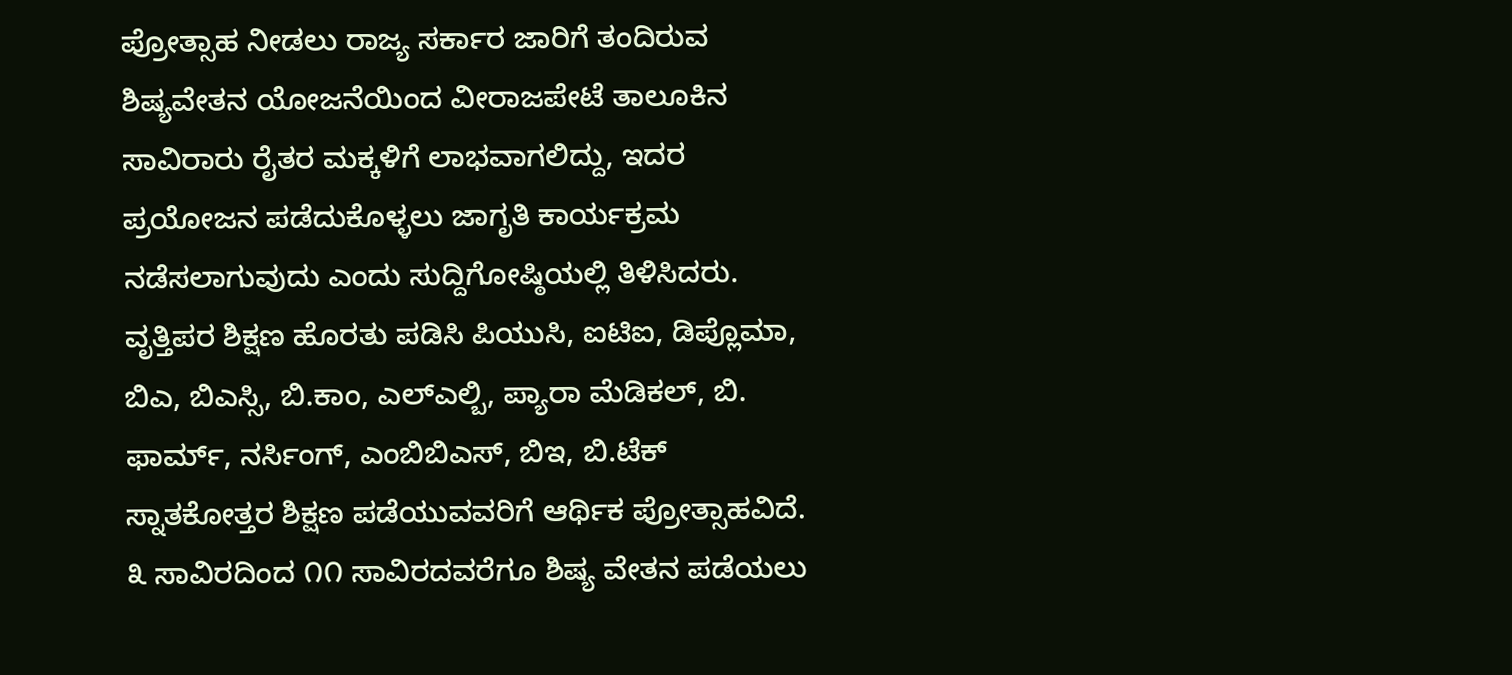ಪ್ರೋತ್ಸಾಹ ನೀಡಲು ರಾಜ್ಯ ಸರ್ಕಾರ ಜಾರಿಗೆ ತಂದಿರುವ ಶಿಷ್ಯವೇತನ ಯೋಜನೆಯಿಂದ ವೀರಾಜಪೇಟೆ ತಾಲೂಕಿನ ಸಾವಿರಾರು ರೈತರ ಮಕ್ಕಳಿಗೆ ಲಾಭವಾಗಲಿದ್ದು, ಇದರ ಪ್ರಯೋಜನ ಪಡೆದುಕೊಳ್ಳಲು ಜಾಗೃತಿ ಕಾರ್ಯಕ್ರಮ ನಡೆಸಲಾಗುವುದು ಎಂದು ಸುದ್ದಿಗೋಷ್ಠಿಯಲ್ಲಿ ತಿಳಿಸಿದರು.
ವೃತ್ತಿಪರ ಶಿಕ್ಷಣ ಹೊರತು ಪಡಿಸಿ ಪಿಯುಸಿ, ಐಟಿಐ, ಡಿಪ್ಲೊಮಾ, ಬಿಎ, ಬಿಎಸ್ಸಿ, ಬಿ.ಕಾಂ, ಎಲ್ಎಲ್ಬಿ, ಪ್ಯಾರಾ ಮೆಡಿಕಲ್, ಬಿ. ಫಾರ್ಮ್, ನರ್ಸಿಂಗ್, ಎಂಬಿಬಿಎಸ್, ಬಿಇ, ಬಿ.ಟೆಕ್ ಸ್ನಾತಕೋತ್ತರ ಶಿಕ್ಷಣ ಪಡೆಯುವವರಿಗೆ ಆರ್ಥಿಕ ಪ್ರೋತ್ಸಾಹವಿದೆ. ೩ ಸಾವಿರದಿಂದ ೧೧ ಸಾವಿರದವರೆಗೂ ಶಿಷ್ಯ ವೇತನ ಪಡೆಯಲು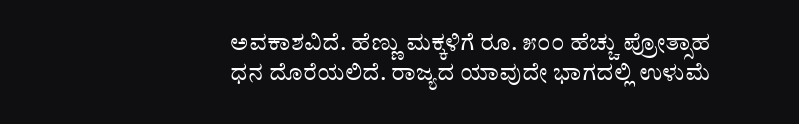ಅವಕಾಶವಿದೆ. ಹೆಣ್ಣು ಮಕ್ಕಳಿಗೆ ರೂ. ೫೦೦ ಹೆಚ್ಚು ಪ್ರೋತ್ಸಾಹ ಧನ ದೊರೆಯಲಿದೆ. ರಾಜ್ಯದ ಯಾವುದೇ ಭಾಗದಲ್ಲಿ ಉಳುಮೆ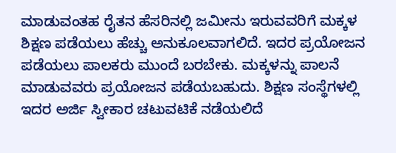ಮಾಡುವಂತಹ ರೈತನ ಹೆಸರಿನಲ್ಲಿ ಜಮೀನು ಇರುವವರಿಗೆ ಮಕ್ಕಳ ಶಿಕ್ಷಣ ಪಡೆಯಲು ಹೆಚ್ಚು ಅನುಕೂಲವಾಗಲಿದೆ. ಇದರ ಪ್ರಯೋಜನ ಪಡೆಯಲು ಪಾಲಕರು ಮುಂದೆ ಬರಬೇಕು. ಮಕ್ಕಳನ್ನು ಪಾಲನೆ ಮಾಡುವವರು ಪ್ರಯೋಜನ ಪಡೆಯಬಹುದು. ಶಿಕ್ಷಣ ಸಂಸ್ಥೆಗಳಲ್ಲಿ ಇದರ ಅರ್ಜಿ ಸ್ವೀಕಾರ ಚಟುವಟಿಕೆ ನಡೆಯಲಿದೆ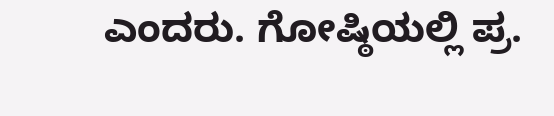ಎಂದರು. ಗೋಷ್ಠಿಯಲ್ಲಿ ಪ್ರ.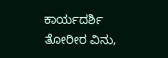ಕಾರ್ಯದರ್ಶಿ ತೋರೀರ ವಿನು,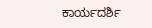ಕಾರ್ಯದರ್ಶಿ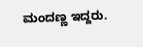ಮಂದಣ್ಣ ಇದ್ದರು.